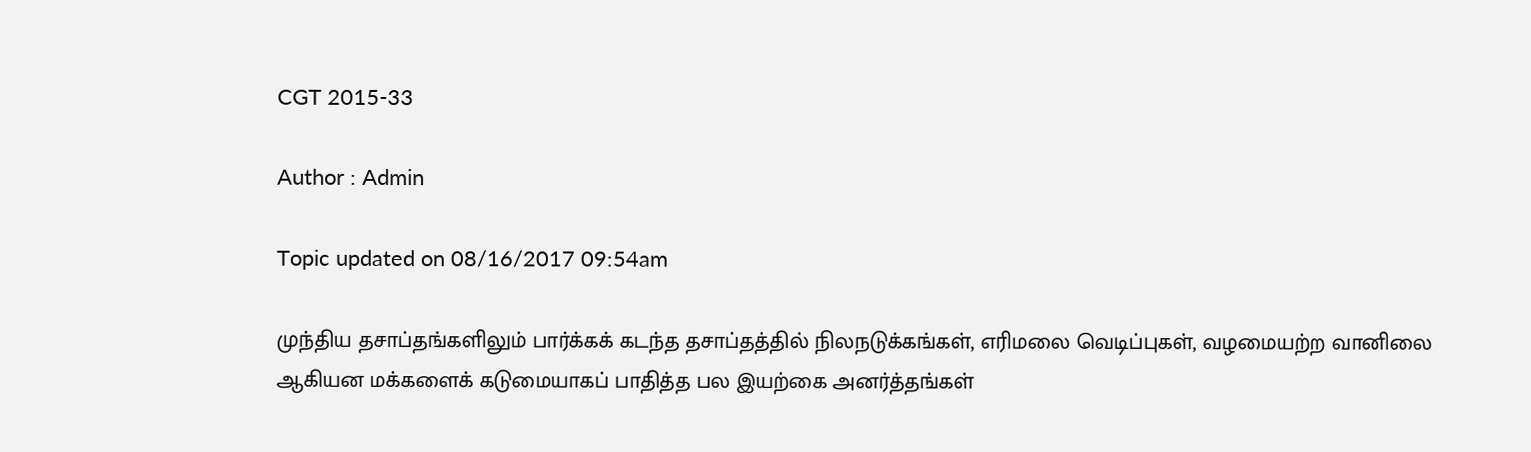CGT 2015-33

Author : Admin

Topic updated on 08/16/2017 09:54am

முந்திய தசாப்தங்களிலும் பார்க்கக் கடந்த தசாப்தத்தில் நிலநடுக்கங்கள், எரிமலை வெடிப்புகள், வழமையற்ற வானிலை ஆகியன மக்களைக் கடுமையாகப் பாதித்த பல இயற்கை அனர்த்தங்கள்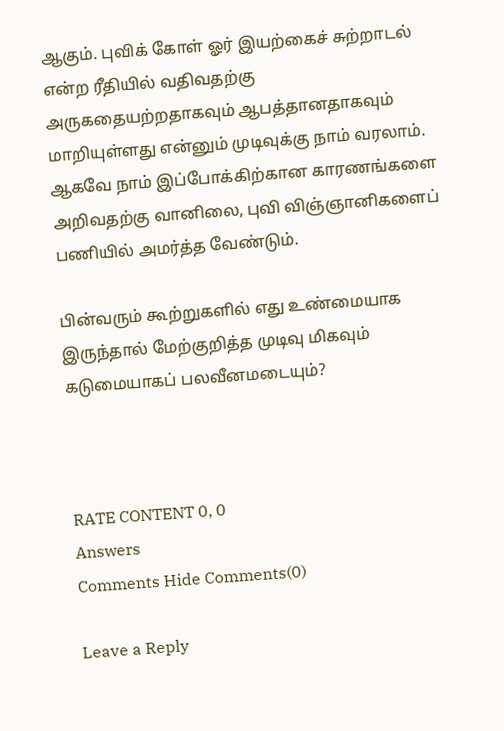ஆகும். புவிக் கோள் ஓர் இயற்கைச் சுற்றாடல் என்ற ரீதியில் வதிவதற்கு அருகதையற்றதாகவும் ஆபத்தானதாகவும் மாறியுள்ளது என்னும் முடிவுக்கு நாம் வரலாம். ஆகவே நாம் இப்போக்கிற்கான காரணங்களை அறிவதற்கு வானிலை, புவி விஞ்ஞானிகளைப் பணியில் அமர்த்த வேண்டும்.

பின்வரும் கூற்றுகளில் எது உண்மையாக இருந்தால் மேற்குறித்த முடிவு மிகவும் கடுமையாகப் பலவீனமடையும்?



RATE CONTENT 0, 0
Answers
Comments Hide Comments(0)

Leave a Reply